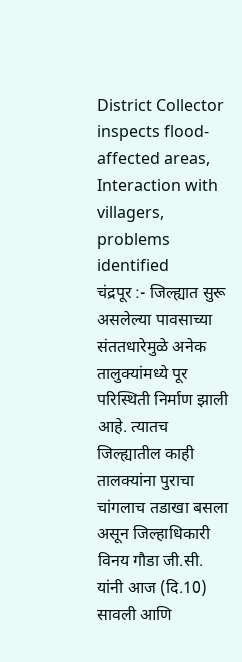District Collector inspects flood-affected areas, Interaction with villagers, problems identified
चंद्रपूर :- जिल्ह्यात सुरू असलेल्या पावसाच्या संततधारेमुळे अनेक तालुक्यांमध्ये पूर परिस्थिती निर्माण झाली आहे. त्यातच जिल्ह्यातील काही तालक्यांना पुराचा चांगलाच तडाखा बसला असून जिल्हाधिकारी विनय गौडा जी.सी. यांनी आज (दि.10) सावली आणि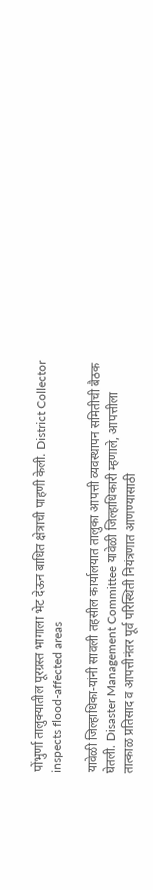पोंभुर्णा तालुक्यातील पूरग्रस्त भागाला भेट देऊन बाधित क्षेत्राची पाहणी केली. District Collector inspects flood-affected areas

यावेळी जिल्हाधिका-यांनी सावली तहसील कार्यालयात तालुका आपत्ती व्यवस्थापन समितीची बैठक घेतली. Disaster Management Committee यावेळी जिल्हाधिकारी म्हणाले, आपत्तीला तात्काळ प्रतिसाद व आपत्तीनंतर पूर्व परिस्थिती नियंत्रणात आणण्यासाठी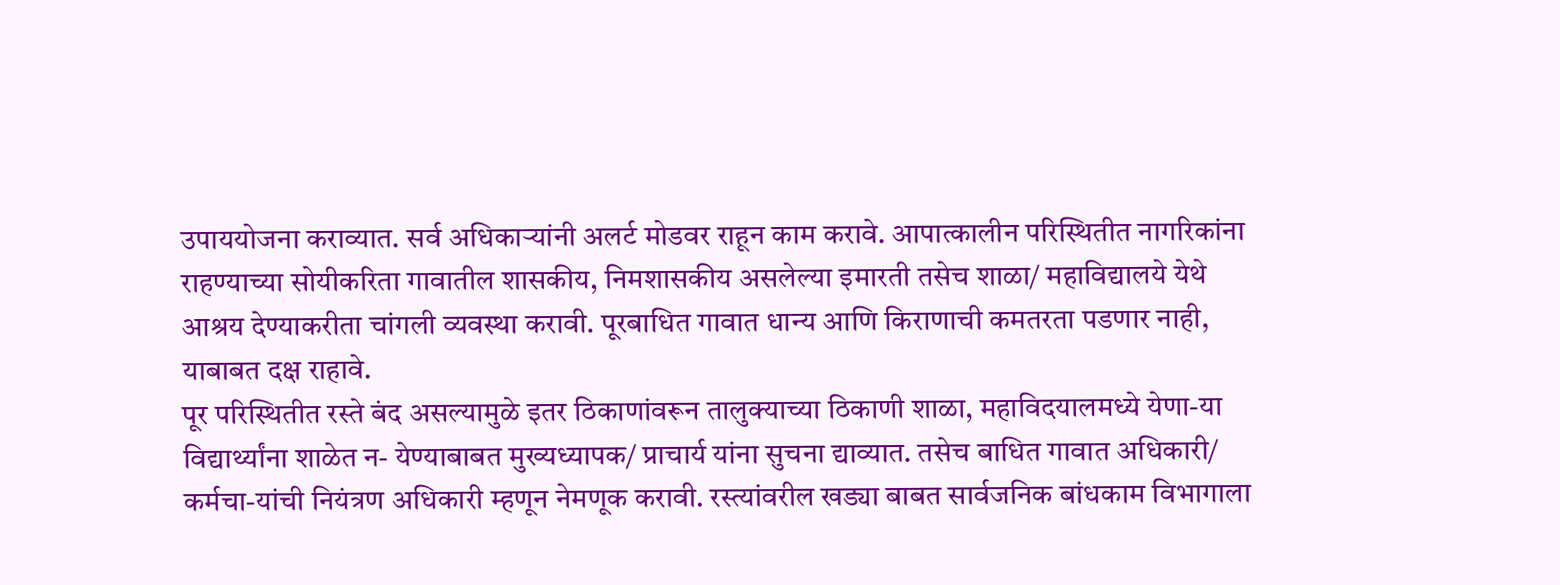उपाययोजना कराव्यात. सर्व अधिकाऱ्यांनी अलर्ट मोडवर राहून काम करावे. आपात्कालीन परिस्थितीत नागरिकांना राहण्याच्या सोयीकरिता गावातील शासकीय, निमशासकीय असलेल्या इमारती तसेच शाळा/ महाविद्यालये येथे आश्रय देण्याकरीता चांगली व्यवस्था करावी. पूरबाधित गावात धान्य आणि किराणाची कमतरता पडणार नाही, याबाबत दक्ष राहावे.
पूर परिस्थितीत रस्ते बंद असल्यामुळे इतर ठिकाणांवरून तालुक्याच्या ठिकाणी शाळा, महाविदयालमध्ये येणा-या विद्यार्थ्यांना शाळेत न- येण्याबाबत मुख्यध्यापक/ प्राचार्य यांना सुचना द्याव्यात. तसेच बाधित गावात अधिकारी/ कर्मचा-यांची नियंत्रण अधिकारी म्हणून नेमणूक करावी. रस्त्यांवरील खड्या बाबत सार्वजनिक बांधकाम विभागाला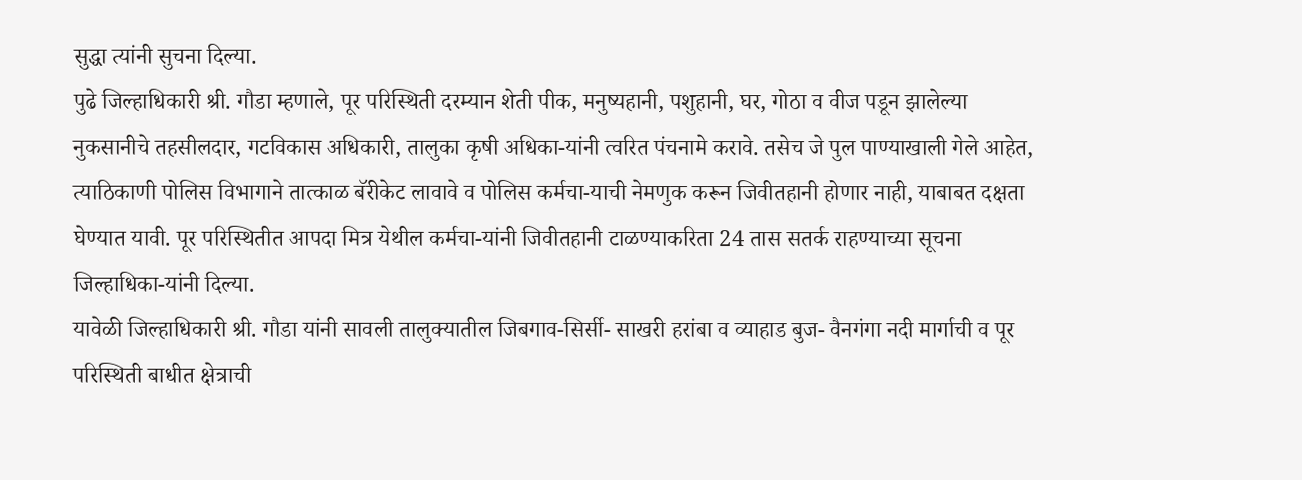सुद्धा त्यांनी सुचना दिल्या.
पुढे जिल्हाधिकारी श्री. गौडा म्हणाले, पूर परिस्थिती दरम्यान शेती पीक, मनुष्यहानी, पशुहानी, घर, गोठा व वीज पडून झालेल्या नुकसानीचे तहसीलदार, गटविकास अधिकारी, तालुका कृषी अधिका-यांनी त्वरित पंचनामे करावे. तसेच जे पुल पाण्याखाली गेले आहेत, त्याठिकाणी पोलिस विभागाने तात्काळ बॅरीकेट लावावे व पोलिस कर्मचा-याची नेमणुक करून जिवीतहानी होणार नाही, याबाबत दक्षता घेण्यात यावी. पूर परिस्थितीत आपदा मित्र येथील कर्मचा-यांनी जिवीतहानी टाळण्याकरिता 24 तास सतर्क राहण्याच्या सूचना जिल्हाधिका-यांनी दिल्या.
यावेळी जिल्हाधिकारी श्री. गौडा यांनी सावली तालुक्यातील जिबगाव-सिर्सी- साखरी हरांबा व व्याहाड बुज- वैनगंगा नदी मार्गाची व पूर परिस्थिती बाधीत क्षेत्राची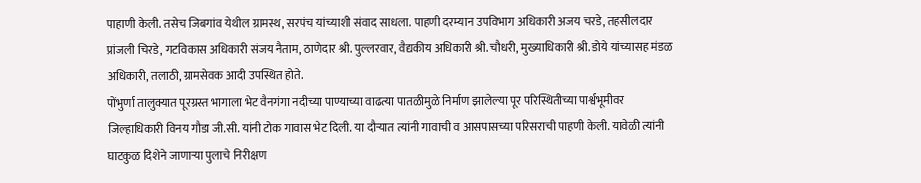पाहाणी केली. तसेच जिबगांव येथील ग्रामस्थ, सरपंच यांच्याशी संवाद साधला. पाहणी दरम्यान उपविभाग अधिकारी अजय चरडे, तहसीलदार प्रांजली चिरडे, गटविकास अधिकारी संजय नैताम, ठाणेदार श्री. पुल्लरवार, वैद्यकीय अधिकारी श्री. चौधरी, मुख्याधिकारी श्री. डोये यांच्यासह मंडळ अधिकारी, तलाठी, ग्रामसेवक आदी उपस्थित होते.
पोंभुर्णा तालुक्यात पूरग्रस्त भागाला भेट वैनगंगा नदीच्या पाण्याच्या वाढत्या पातळीमुळे निर्माण झालेल्या पूर परिस्थितीच्या पार्श्वभूमीवर जिल्हाधिकारी विनय गौडा जी.सी. यांनी टोक गावास भेट दिली. या दौऱ्यात त्यांनी गावाची व आसपासच्या परिसराची पाहणी केली. यावेळी त्यांनी घाटकुळ दिशेने जाणाऱ्या पुलाचे निरीक्षण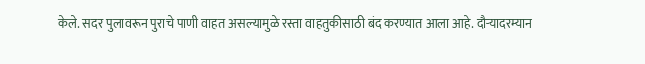केले. सदर पुलावरून पुराचे पाणी वाहत असल्यामुळे रस्ता वाहतुकीसाठी बंद करण्यात आला आहे. दौऱ्यादरम्यान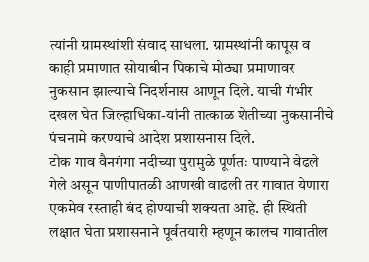त्यांनी ग्रामस्थांशी संवाद साधला. ग्रामस्थांनी कापूस व काही प्रमाणात सोयाबीन पिकाचे मोठ्या प्रमाणावर नुकसान झाल्याचे निदर्शनास आणून दिले. याची गंभीर दखल घेत जिल्हाधिका-यांनी तात्काळ शेतीच्या नुकसानीचे पंचनामे करण्याचे आदेश प्रशासनास दिले.
टोक गाव वैनगंगा नदीच्या पुरामुळे पूर्णतः पाण्याने वेढले गेले असून पाणीपातळी आणखी वाढली तर गावात येणारा एकमेव रस्ताही बंद होण्याची शक्यता आहे. ही स्थिती लक्षात घेता प्रशासनाने पूर्वतयारी म्हणून कालच गावातील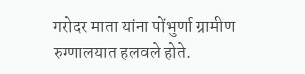गरोदर माता यांना पोंभुर्णा ग्रामीण रुग्णालयात हलवले होते.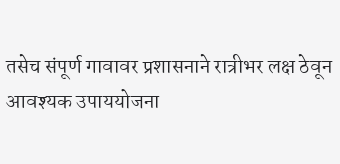तसेच संपूर्ण गावावर प्रशासनाने रात्रीभर लक्ष ठेवून आवश्यक उपाययोजना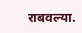राबवल्या.